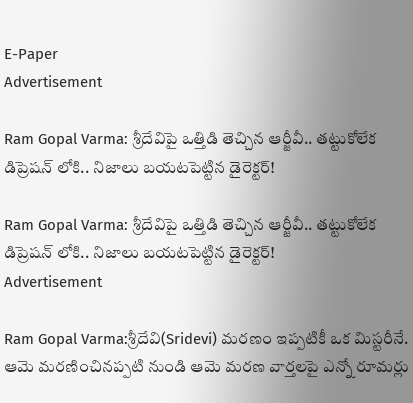E-Paper
Advertisement

Ram Gopal Varma: శ్రీదేవిపై ఒత్తిడి తెచ్చిన ఆర్జీవీ.. తట్టుకోలేక డిప్రెషన్ లోకి.. నిజాలు బయటపెట్టిన డైరెక్టర్!

Ram Gopal Varma: శ్రీదేవిపై ఒత్తిడి తెచ్చిన ఆర్జీవీ.. తట్టుకోలేక డిప్రెషన్ లోకి.. నిజాలు బయటపెట్టిన డైరెక్టర్!
Advertisement

Ram Gopal Varma:శ్రీదేవి(Sridevi) మరణం ఇప్పటికీ ఒక మిస్టరీనే. ఆమె మరణించినప్పటి నుండి ఆమె మరణ వార్తలపై ఎన్నో రూమర్లు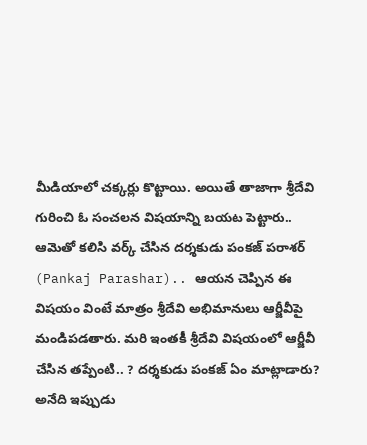మీడియాలో చక్కర్లు కొట్టాయి. అయితే తాజాగా శ్రీదేవి గురించి ఓ సంచలన విషయాన్ని బయట పెట్టారు.. ఆమెతో కలిసి వర్క్ చేసిన దర్శకుడు పంకజ్ పరాశర్ (Pankaj Parashar).. ఆయన చెప్పిన ఈ విషయం వింటే మాత్రం శ్రీదేవి అభిమానులు ఆర్జీవీపై మండిపడతారు. మరి ఇంతకీ శ్రీదేవి విషయంలో ఆర్జీవీ చేసిన తప్పేంటి.. ? దర్శకుడు పంకజ్ ఏం మాట్లాడారు? అనేది ఇప్పుడు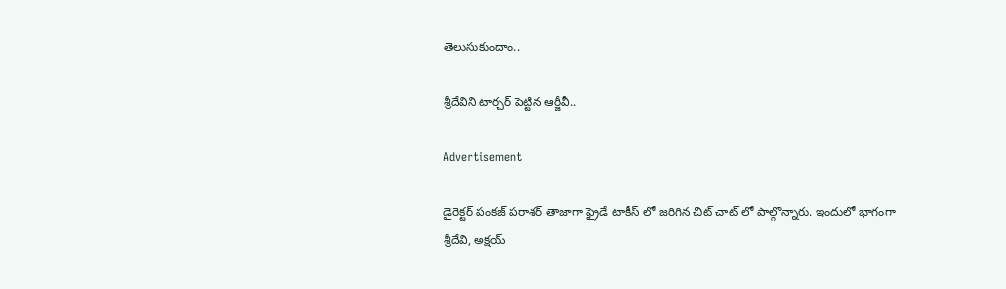తెలుసుకుందాం..

శ్రీదేవిని టార్చర్ పెట్టిన ఆర్జీవీ..

Advertisement

డైరెక్టర్ పంకజ్ పరాశర్ తాజాగా ఫ్రైడే టాకీస్ లో జరిగిన చిట్ చాట్ లో పాల్గొన్నారు. ఇందులో భాగంగా శ్రీదేవి, అక్షయ్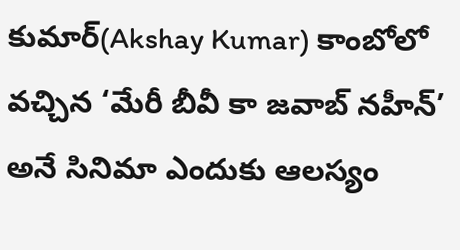కుమార్(Akshay Kumar) కాంబోలో వచ్చిన ‘మేరీ బీవీ కా జవాబ్ నహీన్’ అనే సినిమా ఎందుకు ఆలస్యం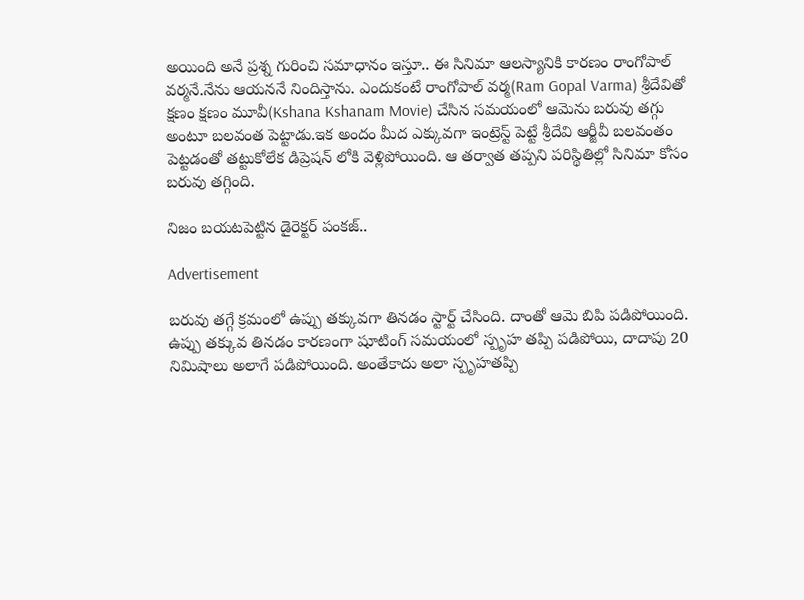అయింది అనే ప్రశ్న గురించి సమాధానం ఇస్తూ.. ఈ సినిమా ఆలస్యానికి కారణం రాంగోపాల్ వర్మనే.నేను ఆయననే నిందిస్తాను. ఎందుకంటే రాంగోపాల్ వర్మ(Ram Gopal Varma) శ్రీదేవితో క్షణం క్షణం మూవీ(Kshana Kshanam Movie) చేసిన సమయంలో ఆమెను బరువు తగ్గు అంటూ బలవంత పెట్టాడు.ఇక అందం మీద ఎక్కువగా ఇంట్రెస్ట్ పెట్టే శ్రీదేవి ఆర్జీవీ బలవంతం పెట్టడంతో తట్టుకోలేక డిప్రెషన్ లోకి వెళ్లిపోయింది. ఆ తర్వాత తప్పని పరిస్థితిల్లో సినిమా కోసం బరువు తగ్గింది.

నిజం బయటపెట్టిన డైరెక్టర్ పంకజ్..

Advertisement

బరువు తగ్గే క్రమంలో ఉప్పు తక్కువగా తినడం స్టార్ట్ చేసింది. దాంతో ఆమె బిపి పడిపోయింది. ఉప్పు తక్కువ తినడం కారణంగా షూటింగ్ సమయంలో స్పృహ తప్పి పడిపోయి, దాదాపు 20 నిమిషాలు అలాగే పడిపోయింది. అంతేకాదు అలా స్పృహతప్పి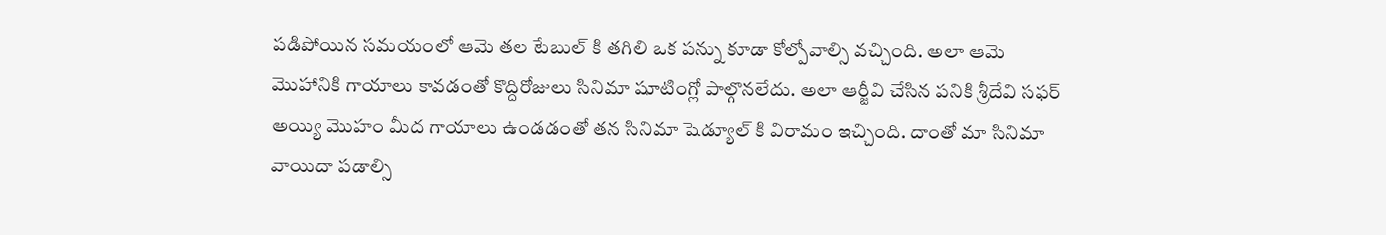పడిపోయిన సమయంలో ఆమె తల టేబుల్ కి తగిలి ఒక పన్ను కూడా కోల్పోవాల్సి వచ్చింది. అలా ఆమె మొహానికి గాయాలు కావడంతో కొద్దిరోజులు సినిమా షూటింగ్లో పాల్గొనలేదు. అలా ఆర్జీవి చేసిన పనికి శ్రీదేవి సఫర్ అయ్యి మొహం మీద గాయాలు ఉండడంతో తన సినిమా షెడ్యూల్ కి విరామం ఇచ్చింది. దాంతో మా సినిమా వాయిదా పడాల్సి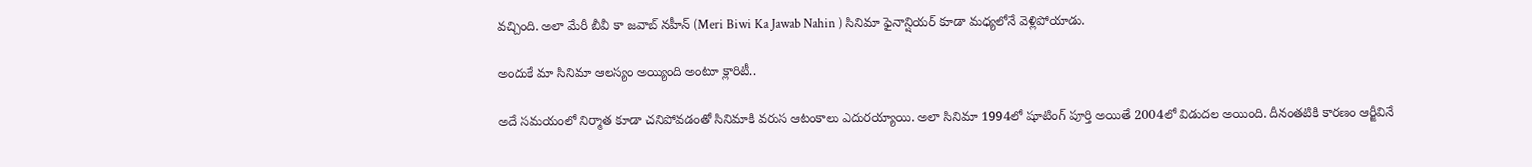వచ్చింది. అలా మేరీ బీవీ కా జవాబ్ నహీన్ (Meri Biwi Ka Jawab Nahin ) సినిమా ఫైనాన్షియర్ కూడా మధ్యలోనే వెళ్లిపోయాడు.

అందుకే మా సినిమా ఆలస్యం అయ్యింది అంటూ క్లారిటీ..

అదే సమయంలో నిర్మాత కూడా చనిపోవడంతో సినిమాకి వరుస ఆటంకాలు ఎదురయ్యాయి. అలా సినిమా 1994లో షూటింగ్ పూర్తి అయితే 2004లో విడుదల అయింది. దీనంతటికి కారణం ఆర్జీవినే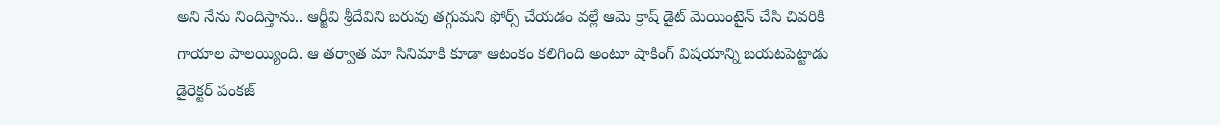అని నేను నిందిస్తాను.. ఆర్జీవి శ్రీదేవిని బరువు తగ్గుమని ఫోర్స్ చేయడం వల్లే ఆమె క్రాష్ డైట్ మెయింటైన్ చేసి చివరికి గాయాల పాలయ్యింది. ఆ తర్వాత మా సినిమాకి కూడా ఆటంకం కలిగింది అంటూ షాకింగ్ విషయాన్ని బయటపెట్టాడు డైరెక్టర్ పంకజ్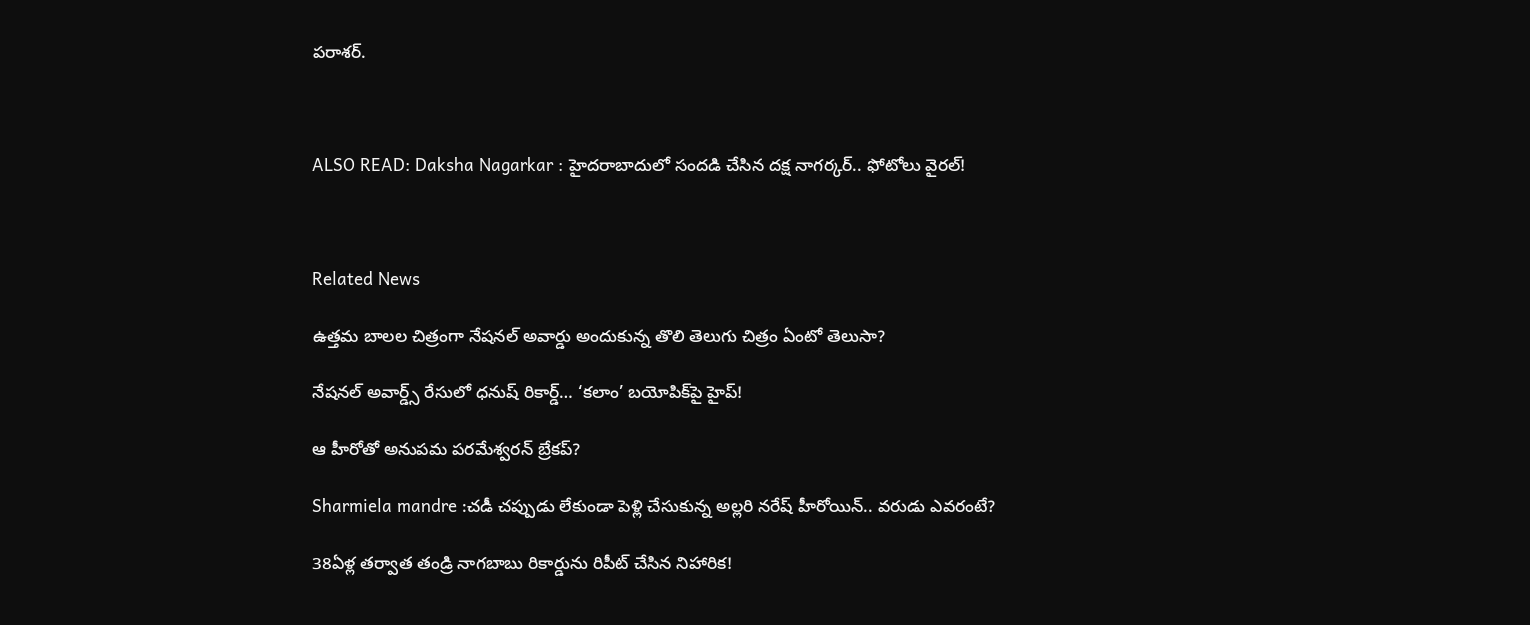పరాశర్.



ALSO READ: Daksha Nagarkar : హైదరాబాదులో సందడి చేసిన దక్ష నాగర్కర్.. ఫోటోలు వైరల్!



Related News

ఉత్తమ బాలల చిత్రంగా నేషనల్ అవార్డు అందుకున్న తొలి తెలుగు చిత్రం ఏంటో తెలుసా?

నేషనల్ అవార్డ్స్ రేసులో ధనుష్ రికార్డ్… ‘కలాం’ బయోపిక్‌పై హైప్!

ఆ హీరోతో అనుపమ పరమేశ్వరన్ బ్రేకప్?

Sharmiela mandre :చడీ చప్పుడు లేకుండా పెళ్లి చేసుకున్న అల్లరి నరేష్ హీరోయిన్.. వరుడు ఎవరంటే?

38ఏళ్ల తర్వాత తండ్రి నాగబాబు రికార్డును రిపీట్ చేసిన నిహారిక!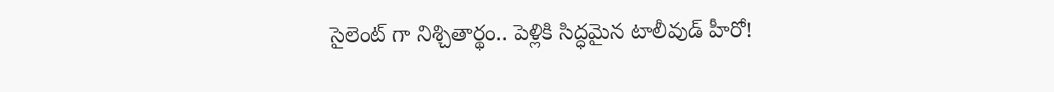సైలెంట్ గా నిశ్చితార్థం.. పెళ్లికి సిద్ధమైన టాలీవుడ్ హీరో!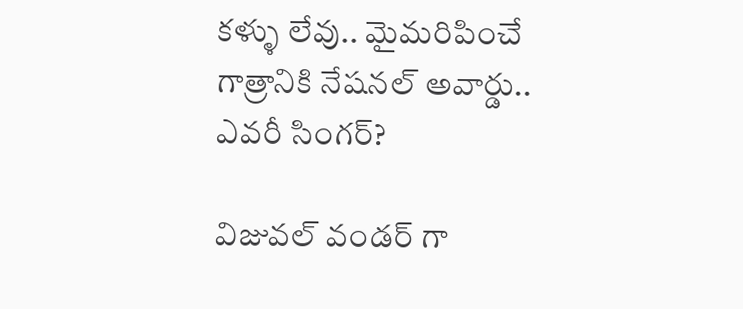కళ్ళు లేవు.. మైమరిపించే గాత్రానికి నేషనల్ అవార్డు.. ఎవరీ సింగర్?

విజువల్ వండర్ గా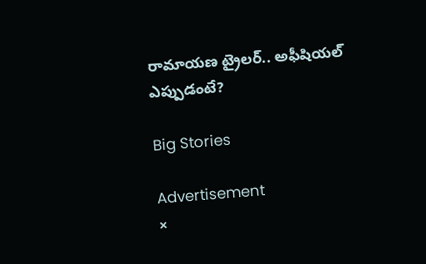రామాయణ ట్రైలర్.. అఫీషియల్ ఎప్పుడంటే?

Big Stories

Advertisement
×